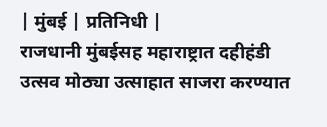| मुंबई | प्रतिनिधी |
राजधानी मुंबईसह महाराष्ट्रात दहीहंडी उत्सव मोठ्या उत्साहात साजरा करण्यात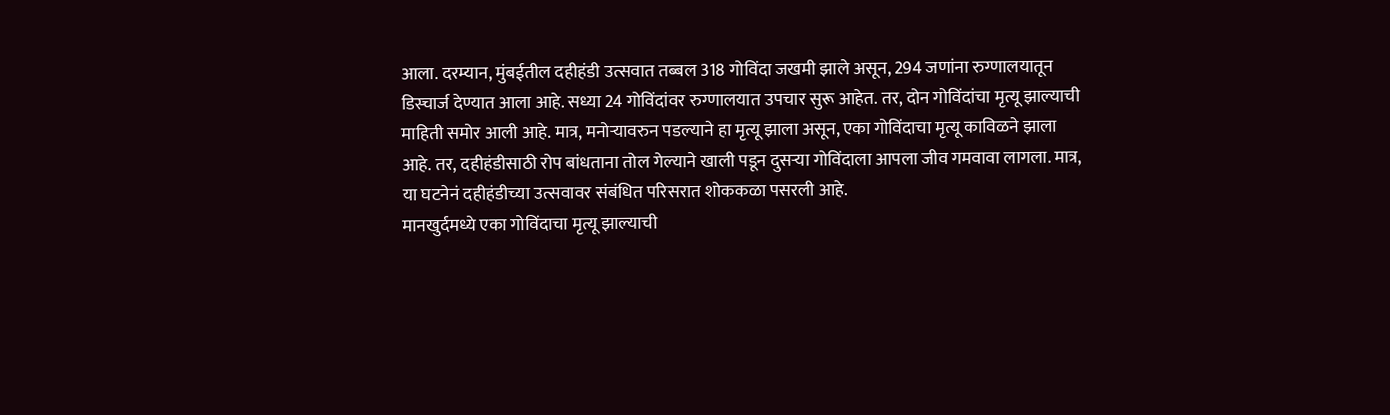आला. दरम्यान, मुंबईतील दहीहंडी उत्सवात तब्बल 318 गोविंदा जखमी झाले असून, 294 जणांना रुग्णालयातून डिस्चार्ज देण्यात आला आहे. सध्या 24 गोविंदांवर रुग्णालयात उपचार सुरू आहेत. तर, दोन गोविंदांचा मृत्यू झाल्याची माहिती समोर आली आहे. मात्र, मनोऱ्यावरुन पडल्याने हा मृत्यू झाला असून, एका गोविंदाचा मृत्यू काविळने झाला आहे. तर, दहीहंडीसाठी रोप बांधताना तोल गेल्याने खाली पडून दुसऱ्या गोविंदाला आपला जीव गमवावा लागला. मात्र, या घटनेनं दहीहंडीच्या उत्सवावर संबंधित परिसरात शोककळा पसरली आहे.
मानखुर्दमध्ये एका गोविंदाचा मृत्यू झाल्याची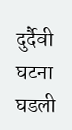दुर्दैवी घटना घडली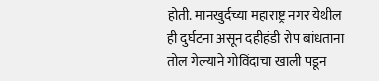होती. मानखुर्दच्या महाराष्ट्र नगर येथील ही दुर्घटना असून दहीहंडी रोप बांधताना तोल गेल्याने गोविंदाचा खाली पडून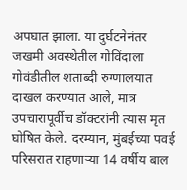अपघात झाला. या दुर्घटनेनंतर जखमी अवस्थेतील गोविंदाला गोवंडीतील शताब्दी रुग्णालयात दाखल करण्यात आले, मात्र उपचारापूर्वीच डॉक्टरांनी त्यास मृत घोषित केले. दरम्यान, मुंबईच्या पवई परिसरात राहणाऱ्या 14 वर्षीय बाल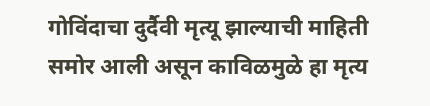गोविंदाचा दुर्दैवी मृत्यू झाल्याची माहिती समोर आली असून काविळमुळे हा मृत्य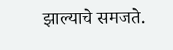झाल्याचे समजते.